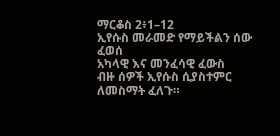ማርቆስ 2፥1–12
ኢየሱስ መራመድ የማይችልን ሰው ፈወሰ
አካላዊ እና መንፈሳዊ ፈውስ
ብዙ ሰዎች ኢየሱስ ሲያስተምር ለመስማት ፈለጉ።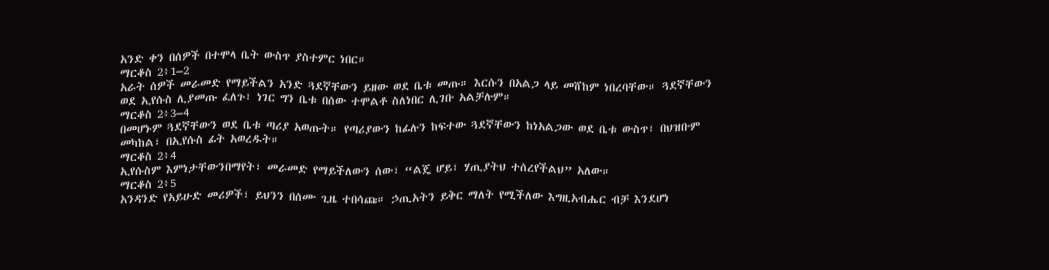አንድ ቀን በሰዎች በተሞላ ቤት ውስጥ ያስተምር ነበር።
ማርቆስ 2፥1–2
አራት ሰዎች መራመድ የማይችልን አንድ ጓደኛቸውን ይዘው ወደ ቤቱ መጡ። እርሱን በአልጋ ላይ መሸከም ነበረባቸው። ጓደኛቸውን ወደ ኢየሱስ ሊያመጡ ፈለጉ፣ ነገር ግን ቤቱ በሰው ተሞልቶ ስለነበር ሊገቡ አልቻሉም።
ማርቆስ 2፥3–4
በመሆኑም ጓደኛቸውን ወደ ቤቱ ጣሪያ አወጡት። የጣሪያውን ከፊሉን ከፍተው ጓደኛቸውን ከነአልጋው ወደ ቤቱ ውስጥ፣ በህዝቡም መካከል፣ በኢየሱስ ፊት አወረዱት።
ማርቆስ 2፥4
ኢየሱስም እምነታቸውንበማየት፣ መራመድ የማይችለውን ሰው፣ “ልጄ ሆይ፣ ሃጢያትህ ተሰረየችልህ” አለው።
ማርቆስ 2፥5
አንዳንድ የአይሁድ መሪዎች፣ ይህንን በሰሙ ጊዜ ተበሳጩ። ኃጢአትን ይቅር ማለት የሚችለው እግዚአብሔር ብቻ እንደሆነ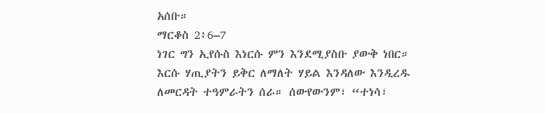አሰቡ።
ማርቆስ 2፥6–7
ነገር ግን ኢየሱስ እነርሱ ምን እንደሚያስቡ ያውቅ ነበር። እርሱ ሃጢያትን ይቅር ለማለት ሃይል እንዳለው እንዲረዱ ለመርዳት ተዓምራትን ሰራ። ሰውየውንም፣ “ተነሳ፣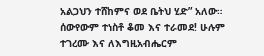አልጋህን ተሸከምና ወደ ቤትህ ሂድ” አለው። ሰውየውም ተነስቶ ቆመ እና ተራመደ! ሁሉም ተገረሙ እና ለእግዚአብሔርም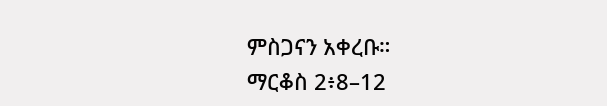ምስጋናን አቀረቡ።
ማርቆስ 2፥8–12